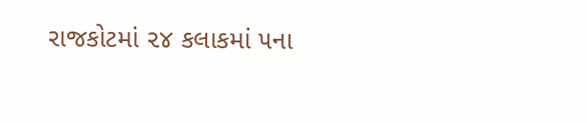રાજકોટમાં ૨૪ કલાકમાં ૫ના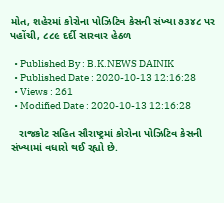મોત, શહેરમાં કોરોના પોઝિટિવ કેસની સંખ્યા ૭૩૪૮ પર પહોંચી, ૮૮૯ દર્દી સારવાર હેઠળ

  • Published By : B.K.NEWS DAINIK
  • Published Date : 2020-10-13 12:16:28
  • Views : 261
  • Modified Date : 2020-10-13 12:16:28

   રાજકોટ સહિત સૌરાષ્ટ્રમાં કોરોના પોઝિટિવ કેસની સંખ્યામાં વધારો થઈ રહ્યો છે.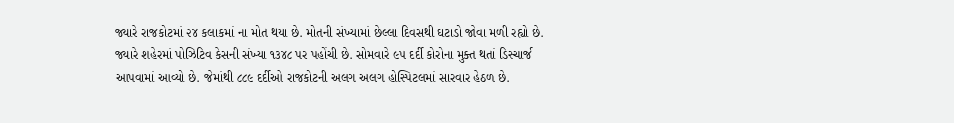જ્યારે રાજકોટમાં ૨૪ કલાકમાં ના મોત થયા છે. મોતની સંખ્યામાં છેલ્લા દિવસથી ઘટાડો જોવા મળી રહ્યો છે. જ્યારે શહેરમાં પોઝિટિવ કેસની સંખ્યા ૧૩૪૮ પર પહોંચી છે. સોમવારે ૯૫ દર્દી કોરોના મુક્ત થતાં ડિસ્ચાર્જ આપવામાં આવ્યો છે. જેમાંથી ૮૮૯ દર્દીઓ રાજકોટની અલગ અલગ હોસ્પિટલમાં સારવાર હેઠળ છે.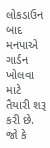લોકડાઉન બાદ મનપાએ ગાર્ડન ખોલવા માટે તૈયારી શરૂ કરી છે. જો કે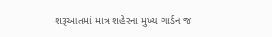શરૂઆતમાં માત્ર શહેરના મુખ્ય ગાર્ડન જ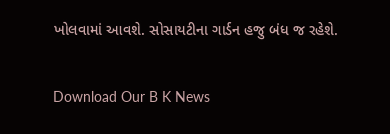ખોલવામાં આવશે. સોસાયટીના ગાર્ડન હજુ બંધ જ રહેશે.

Download Our B K News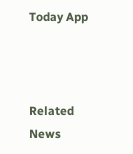Today App



Related News